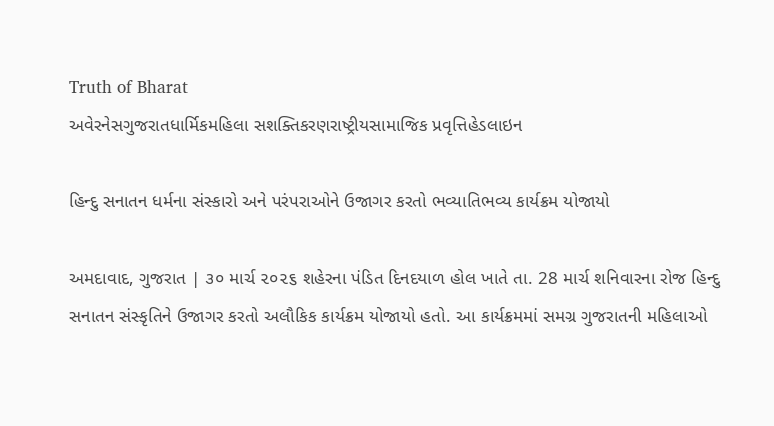Truth of Bharat
અવેરનેસગુજરાતધાર્મિકમહિલા સશક્તિકરણરાષ્ટ્રીયસામાજિક પ્રવૃત્તિહેડલાઇન

હિન્દુ સનાતન ધર્મના સંસ્કારો અને પરંપરાઓને ઉજાગર કરતો ભવ્યાતિભવ્ય કાર્યક્રમ યોજાયો

અમદાવાદ, ગુજરાત | ૩૦ માર્ચ ૨૦૨૬ શહેરના પંડિત દિનદયાળ હોલ ખાતે તા. 28 માર્ચ શનિવારના રોજ હિન્દુ સનાતન સંસ્કૃતિને ઉજાગર કરતો અલૌકિક કાર્યક્રમ યોજાયો હતો. આ કાર્યક્રમમાં સમગ્ર ગુજરાતની મહિલાઓ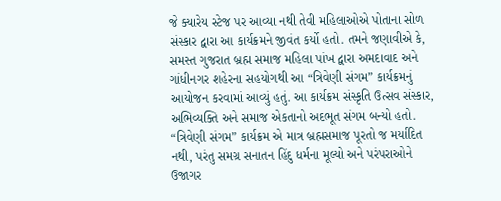જે ક્યારેય સ્ટેજ પર આવ્યા નથી તેવી મહિલાઓએ પોતાના સોળ સંસ્કાર દ્વારા આ કાર્યક્રમને જીવંત કર્યો હતો. તમને જણાવીએ કે, સમસ્ત ગુજરાત બ્રહ્મ સમાજ મહિલા પાંખ દ્વારા અમદાવાદ અને ગાંધીનગર શહેરના સહયોગથી આ “ત્રિવેણી સંગમ” કાર્યક્રમનું આયોજન કરવામાં આવ્યું હતું. આ કાર્યક્રમ સંસ્કૃતિ ઉત્સવ સંસ્કાર, અભિવ્યક્તિ અને સમાજ એકતાનો અદભૂત સંગમ બન્યો હતો. “ત્રિવેણી સંગમ” કાર્યક્રમ એ માત્ર બ્રહ્મસમાજ પૂરતો જ મર્યાદિત નથી, પરંતુ સમગ્ર સનાતન હિંદુ ધર્મના મૂલ્યો અને પરંપરાઓને ઉજાગર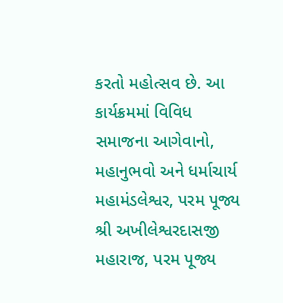કરતો મહોત્સવ છે. આ કાર્યક્રમમાં વિવિધ સમાજના આગેવાનો, મહાનુભવો અને ધર્માચાર્ય મહામંડલેશ્વર, પરમ પૂજ્ય શ્રી અખીલેશ્વરદાસજી મહારાજ, પરમ પૂજ્ય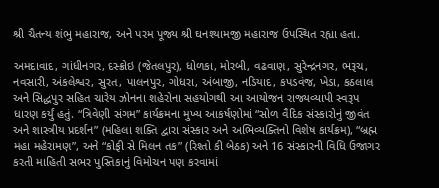શ્રી ચૈતન્ય શંભુ મહારાજ, અને પરમ પૂજ્ય શ્રી ઘનશ્યામજી મહારાજ ઉપસ્થિત રહ્યા હતા.

અમદાવાદ, ગાંધીનગર, દસ્ક્રોઇ (જેતલપુર), ધોળકા, મોરબી, વઢવાણ, સુરેન્દ્રનગર, ભરૂચ, નવસારી, અંકલેશ્વર, સુરત, પાલનપુર, ગોધરા, અંબાજી, નડિયાદ, કપડવંજ, ખેડા, કઠલાલ અને સિદ્ધપુર સહિત ચારેય ઝોનના શહેરોના સહયોગથી આ આયોજન રાજ્યવ્યાપી સ્વરૂપ ધારણ કર્યું હતું. “ત્રિવેણી સંગમ” કાર્યક્રમના મુખ્ય આકર્ષણોમાં “સોળ વૈદિક સંસ્કારોનું જીવંત અને શાસ્ત્રીય પ્રદર્શન” (મહિલા શક્તિ દ્વારા સંસ્કાર અને અભિવ્યક્તિનો વિશેષ કાર્યક્રમ), “બ્રહ્મ મહા મહેરામણ”, અને “કોફી સે મિલન તક” (રિશ્તો કી બેઠક) અને 16 સંસ્કારની વિધિ ઉજાગર કરતી માહિતી સભર પુસ્તિકાનું વિમોચન પણ કરવામાં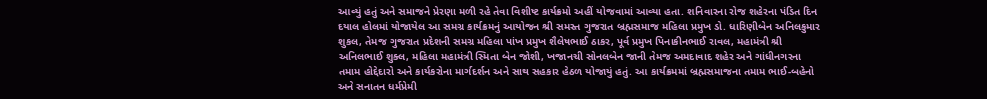આવ્યું હતું અને સમાજને પ્રેરણા મળી રહે તેવા વિશીષ્ટ કાર્યક્રમો અહીં યોજવામાં આવ્યા હતા. શનિવારના રોજ શહેરના પંડિત દિન દયાલ હોલમાં યોજાયેલ આ સમગ્ર કાર્યક્રમનું આયોજન શ્રી સમસ્ત ગુજરાત બ્રહ્મસમાજ મહિલા પ્રમુખ ડો. ધારિણીબેન અનિલકુમાર શુકલ, તેમજ ગુજરાત પ્રદેશની સમગ્ર મહિલા પાંખ પ્રમુખ શૈલેષભાઈ ઠાકર, પૂર્વ પ્રમુખ પિનાકીનભાઈ રાવલ, મહામંત્રી શ્રી અનિલભાઈ શુક્લ, મહિલા મહામંત્રી સ્મિતા બેન જોશી, ખજાનચી સોનલબેન જાની તેમજ અમદાવાદ શહેર અને ગાંધીનગરના તમામ હોદ્દેદારો અને કાર્યકરોના માર્ગદર્શન અને સાથ સહકાર હેઠળ યોજાયું હતું. આ કાર્યક્રમમાં બ્રહ્મસમાજના તમામ ભાઈ-બહેનો અને સનાતન ધર્મપ્રેમી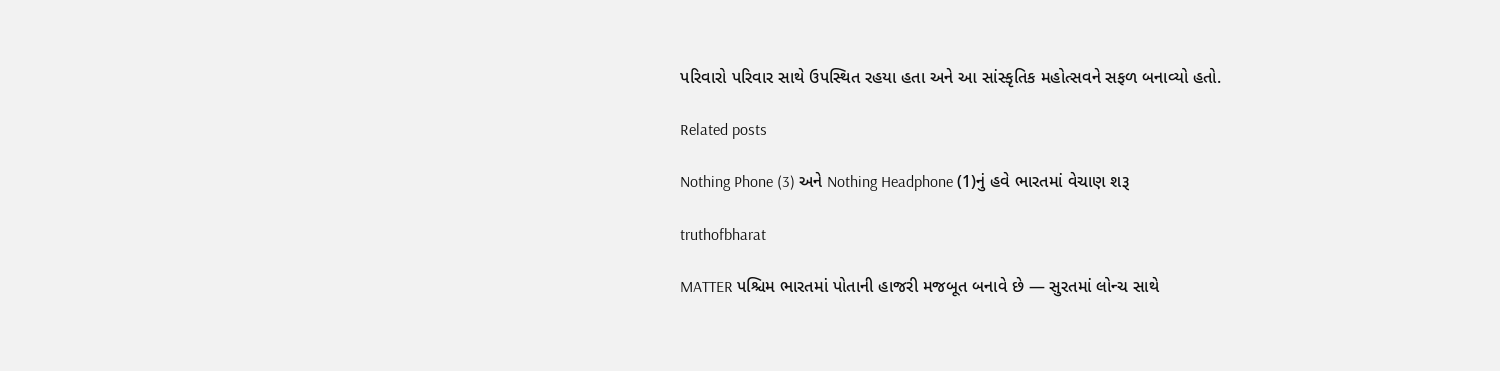પરિવારો પરિવાર સાથે ઉપસ્થિત રહયા હતા અને આ સાંસ્કૃતિક મહોત્સવને સફળ બનાવ્યો હતો.

Related posts

Nothing Phone (3) અને Nothing Headphone (1)નું હવે ભારતમાં વેચાણ શરૂ

truthofbharat

MATTER પશ્ચિમ ભારતમાં પોતાની હાજરી મજબૂત બનાવે છે — સુરતમાં લોન્ચ સાથે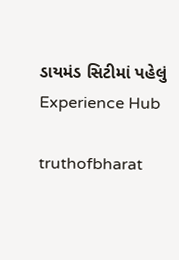ડાયમંડ સિટીમાં પહેલું Experience Hub

truthofbharat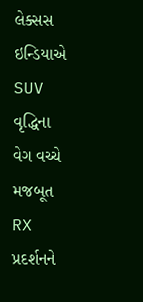લેક્સસ ઇન્ડિયાએ SUV વૃદ્ધિના વેગ વચ્ચે મજબૂત RX પ્રદર્શનને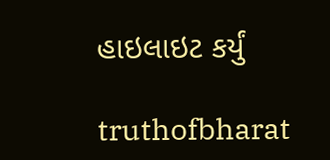હાઇલાઇટ કર્યું

truthofbharat